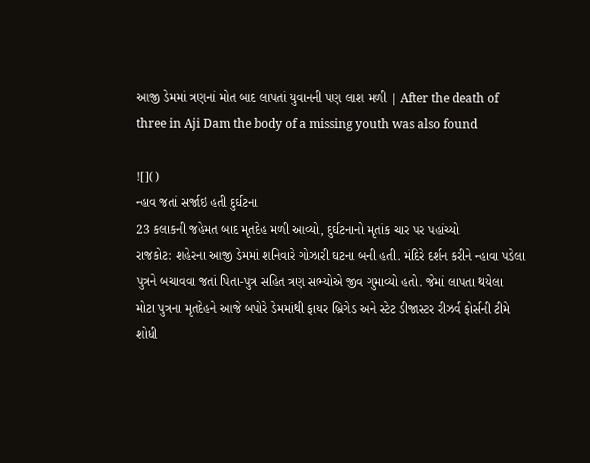આજી ડેમમાં ત્રણનાં મોત બાદ લાપતાં યુવાનની પણ લાશ મળી | After the death of three in Aji Dam the body of a missing youth was also found

![]()
ન્હાવ જતાં સર્જાઇ હતી દુર્ઘટના
23 કલાકની જહેમત બાદ મૃતદેહ મળી આવ્યો, દુર્ઘટનાનો મૃતાંક ચાર પર પહાંચ્યો
રાજકોટ: શહેરના આજી ડેમમાં શનિવારે ગોઝારી ઘટના બની હતી. મંદિરે દર્શન કરીને ન્હાવા પડેલા પુત્રને બચાવવા જતાં પિતા-પુત્ર સહિત ત્રણ સભ્યોએ જીવ ગુમાવ્યો હતો. જેમાં લાપતા થયેલા મોટા પુત્રના મૃતદેહને આજે બપોરે ડેમમાંથી ફાયર બ્રિગેડ અને સ્ટેટ ડીજાસ્ટર રીઝર્વ ફોર્સની ટીમે શોધી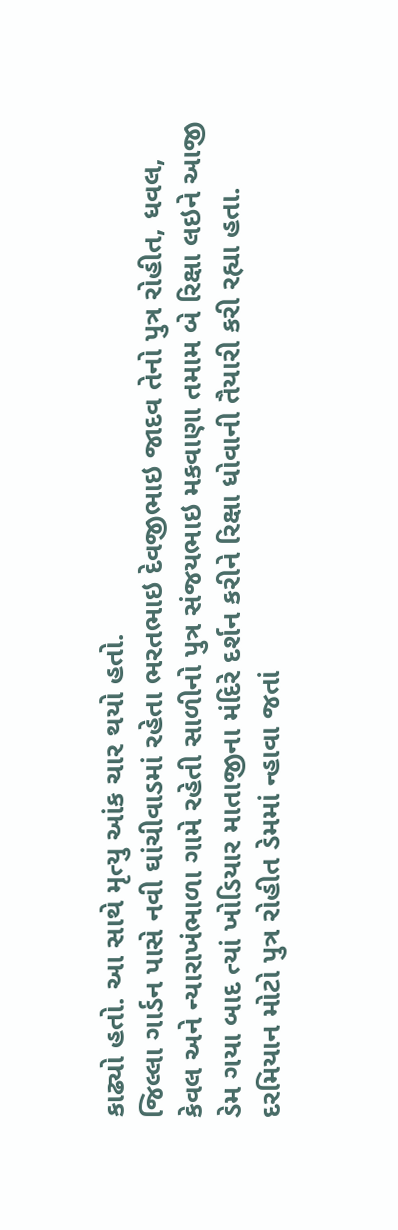કાઢ્યો હતો. આ સાથે મૃત્યુ આંક ચાર થયો હતો.
જિલ્લા ગાર્ડન પાસે નવી ઘાંચીવાડમાં રહેતા ભરતભાઇ દેવજીભાઇ જાદવ તેનો પુત્ર રોહીત, ધવલ, કેવલ અને ન્યારાખંભાળા ગામે રહેતી સાળીનો પુત્ર સંજયભાઇ મકવાણા તમામ બે રિક્ષા લઇને આજી ડેમ ગયા બાદ ત્યાં ખોડિયાર માતાજીના મંદિરે દર્શન કરીને રિક્ષા ધોવાની તૈયારી કરી રહ્યા હતા.
દરમિયાન મોટો પુત્ર રોહીત ડેમમાં ન્હાવા જતાં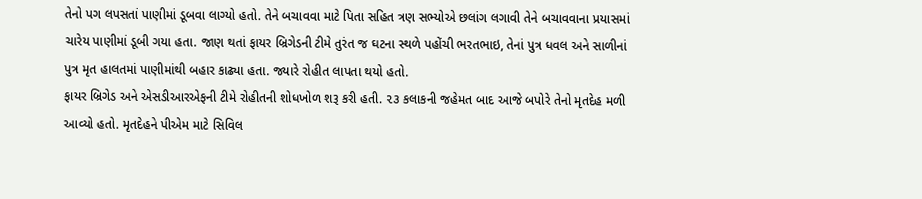તેનો પગ લપસતાં પાણીમાં ડૂબવા લાગ્યો હતો. તેને બચાવવા માટે પિતા સહિત ત્રણ સભ્યોએ છલાંગ લગાવી તેને બચાવવાના પ્રયાસમાં ચારેય પાણીમાં ડૂબી ગયા હતા. જાણ થતાં ફાયર બ્રિગેડની ટીમે તુરંત જ ઘટના સ્થળે પહોંચી ભરતભાઇ, તેનાં પુત્ર ધવલ અને સાળીનાં પુત્ર મૃત હાલતમાં પાણીમાંથી બહાર કાઢ્યા હતા. જ્યારે રોહીત લાપતા થયો હતો.
ફાયર બ્રિગેડ અને એસડીઆરએફની ટીમે રોહીતની શોધખોળ શરૂ કરી હતી. ૨૩ કલાકની જહેમત બાદ આજે બપોરે તેનો મૃતદેહ મળી આવ્યો હતો. મૃતદેહને પીએમ માટે સિવિલ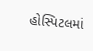હોસ્પિટલમાં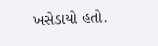ખસેડાયો હતો.